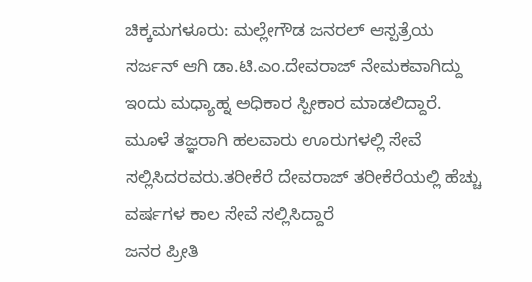ಚಿಕ್ಕಮಗಳೂರು: ಮಲ್ಲೇಗೌಡ ಜನರಲ್ ಆಸ್ಪತ್ರೆಯ ಸರ್ಜನ್ ಆಗಿ ಡಾ.ಟಿ.ಎಂ.ದೇವರಾಜ್ ನೇಮಕವಾಗಿದ್ದು ಇಂದು ಮಧ್ಯಾಹ್ನ ಅಧಿಕಾರ ಸ್ಪೀಕಾರ ಮಾಡಲಿದ್ದಾರೆ.
ಮೂಳೆ ತಜ್ಞರಾಗಿ ಹಲವಾರು ಊರುಗಳಲ್ಲಿ ಸೇವೆ ಸಲ್ಲಿಸಿದರವರು.ತರೀಕೆರೆ ದೇವರಾಜ್ ತರೀಕೆರೆಯಲ್ಲಿ ಹೆಚ್ಚು ವರ್ಷಗಳ ಕಾಲ ಸೇವೆ ಸಲ್ಲಿಸಿದ್ದಾರೆ
ಜನರ ಪ್ರೀತಿ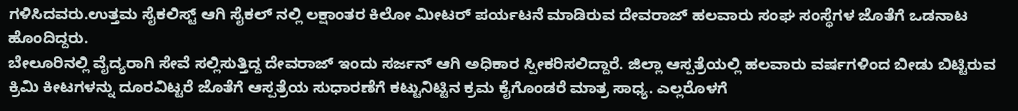ಗಳಿಸಿದವರು.ಉತ್ತಮ ಸೈಕಲಿಸ್ಟ್ ಆಗಿ ಸೈಕಲ್ ನಲ್ಲಿ ಲಕ್ಷಾಂತರ ಕಿಲೋ ಮೀಟರ್ ಪರ್ಯಟನೆ ಮಾಡಿರುವ ದೇವರಾಜ್ ಹಲವಾರು ಸಂಘ ಸಂಸ್ಥೆಗಳ ಜೊತೆಗೆ ಒಡನಾಟ ಹೊಂದಿದ್ದರು.
ಬೇಲೂರಿನಲ್ಲಿ ವೈದ್ಯರಾಗಿ ಸೇವೆ ಸಲ್ಲಿಸುತ್ತಿದ್ದ ದೇವರಾಜ್ ಇಂದು ಸರ್ಜನ್ ಆಗಿ ಅಧಿಕಾರ ಸ್ಪೀಕರಿಸಲಿದ್ದಾರೆ. ಜಿಲ್ಲಾ ಆಸ್ಪತ್ರೆಯಲ್ಲಿ ಹಲವಾರು ವರ್ಷಗಳಿಂದ ಬೀಡು ಬಿಟ್ಟಿರುವ ಕ್ರಿಮಿ ಕೀಟಗಳನ್ನು ದೂರವಿಟ್ಟರೆ ಜೊತೆಗೆ ಆಸ್ಪತ್ರೆಯ ಸುಧಾರಣೆಗೆ ಕಟ್ಟುನಿಟ್ಟಿನ ಕ್ರಮ ಕೈಗೊಂಡರೆ ಮಾತ್ರ ಸಾಧ್ಯ. ಎಲ್ಲರೊಳಗೆ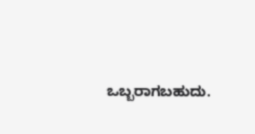ಒಬ್ಬರಾಗಬಹುದು.